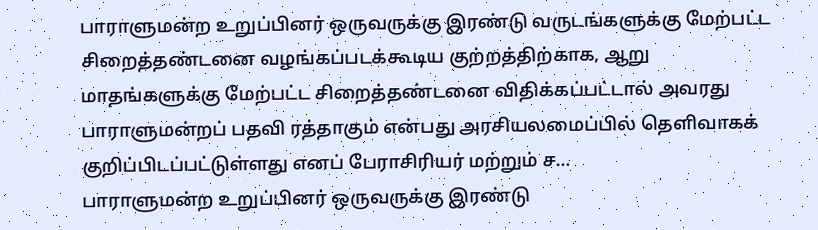பாராளுமன்ற உறுப்பினர் ஒருவருக்கு இரண்டு வருடங்களுக்கு மேற்பட்ட சிறைத்தண்டனை வழங்கப்படக்கூடிய குற்றத்திற்காக, ஆறு மாதங்களுக்கு மேற்பட்ட சிறைத்தண்டனை விதிக்கப்பட்டால் அவரது பாராளுமன்றப் பதவி ரத்தாகும் என்பது அரசியலமைப்பில் தெளிவாகக் குறிப்பிடப்பட்டுள்ளது எனப் பேராசிரியர் மற்றும் ச…
பாராளுமன்ற உறுப்பினர் ஒருவருக்கு இரண்டு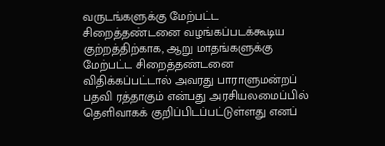வருடங்களுக்கு மேற்பட்ட சிறைத்தண்டனை வழங்கப்படக்கூடிய குற்றத்திற்காக, ஆறு மாதங்களுக்கு மேற்பட்ட சிறைத்தண்டனை விதிக்கப்பட்டால் அவரது பாராளுமன்றப் பதவி ரத்தாகும் என்பது அரசியலமைப்பில் தெளிவாகக் குறிப்பிடப்பட்டுள்ளது எனப்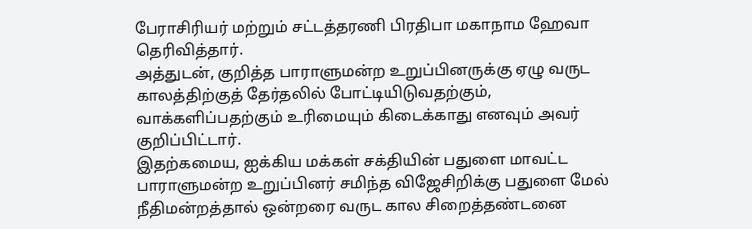பேராசிரியர் மற்றும் சட்டத்தரணி பிரதிபா மகாநாம ஹேவா தெரிவித்தார்.
அத்துடன், குறித்த பாராளுமன்ற உறுப்பினருக்கு ஏழு வருட காலத்திற்குத் தேர்தலில் போட்டியிடுவதற்கும், வாக்களிப்பதற்கும் உரிமையும் கிடைக்காது எனவும் அவர் குறிப்பிட்டார்.
இதற்கமைய, ஐக்கிய மக்கள் சக்தியின் பதுளை மாவட்ட பாராளுமன்ற உறுப்பினர் சமிந்த விஜேசிறிக்கு பதுளை மேல் நீதிமன்றத்தால் ஒன்றரை வருட கால சிறைத்தண்டனை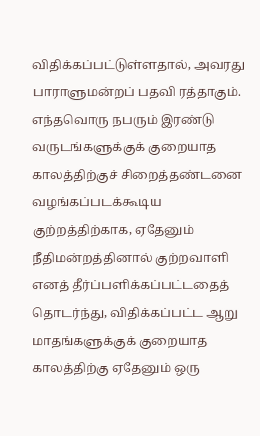விதிக்கப்பட்டுள்ளதால், அவரது பாராளுமன்றப் பதவி ரத்தாகும்.
எந்தவொரு நபரும் இரண்டு வருடங்களுக்குக் குறையாத காலத்திற்குச் சிறைத்தண்டனை வழங்கப்படக்கூடிய குற்றத்திற்காக, ஏதேனும் நீதிமன்றத்தினால் குற்றவாளி எனத் தீர்ப்பளிக்கப்பட்டதைத் தொடர்ந்து, விதிக்கப்பட்ட ஆறு மாதங்களுக்குக் குறையாத காலத்திற்கு ஏதேனும் ஒரு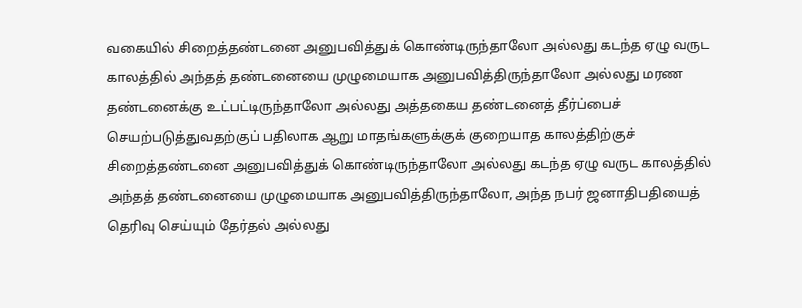வகையில் சிறைத்தண்டனை அனுபவித்துக் கொண்டிருந்தாலோ அல்லது கடந்த ஏழு வருட காலத்தில் அந்தத் தண்டனையை முழுமையாக அனுபவித்திருந்தாலோ அல்லது மரண தண்டனைக்கு உட்பட்டிருந்தாலோ அல்லது அத்தகைய தண்டனைத் தீர்ப்பைச் செயற்படுத்துவதற்குப் பதிலாக ஆறு மாதங்களுக்குக் குறையாத காலத்திற்குச் சிறைத்தண்டனை அனுபவித்துக் கொண்டிருந்தாலோ அல்லது கடந்த ஏழு வருட காலத்தில் அந்தத் தண்டனையை முழுமையாக அனுபவித்திருந்தாலோ, அந்த நபர் ஜனாதிபதியைத் தெரிவு செய்யும் தேர்தல் அல்லது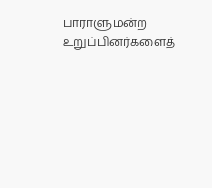பாராளுமன்ற உறுப்பினர்களைத்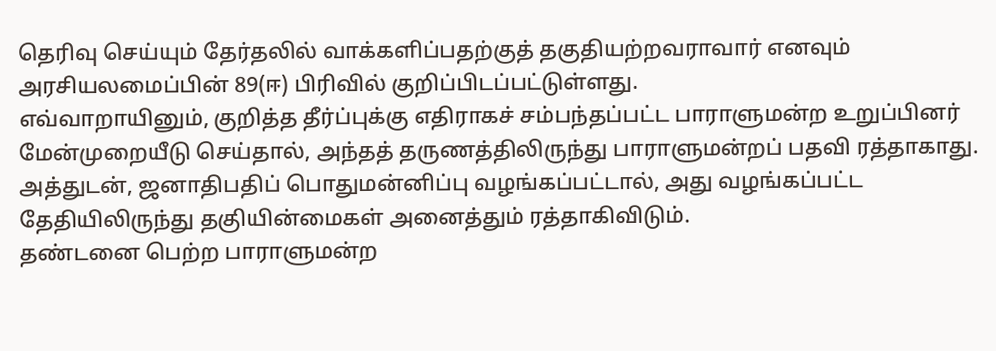தெரிவு செய்யும் தேர்தலில் வாக்களிப்பதற்குத் தகுதியற்றவராவார் எனவும் அரசியலமைப்பின் 89(ஈ) பிரிவில் குறிப்பிடப்பட்டுள்ளது.
எவ்வாறாயினும், குறித்த தீர்ப்புக்கு எதிராகச் சம்பந்தப்பட்ட பாராளுமன்ற உறுப்பினர் மேன்முறையீடு செய்தால், அந்தத் தருணத்திலிருந்து பாராளுமன்றப் பதவி ரத்தாகாது. அத்துடன், ஜனாதிபதிப் பொதுமன்னிப்பு வழங்கப்பட்டால், அது வழங்கப்பட்ட தேதியிலிருந்து தகுியின்மைகள் அனைத்தும் ரத்தாகிவிடும்.
தண்டனை பெற்ற பாராளுமன்ற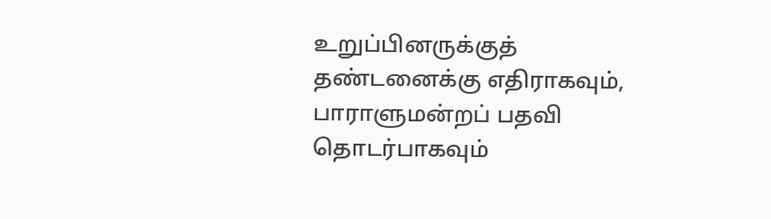உறுப்பினருக்குத் தண்டனைக்கு எதிராகவும், பாராளுமன்றப் பதவி தொடர்பாகவும்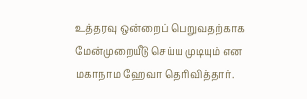உத்தரவு ஒன்றைப் பெறுவதற்காக மேன்முறையீடு செய்ய முடியும் என மகாநாம ஹேவா தெரிவித்தார்.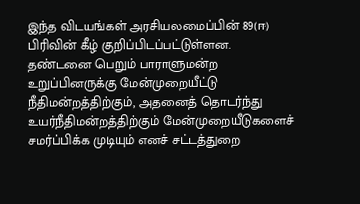இந்த விடயங்கள் அரசியலமைப்பின் 89(ஈ) பிரிவின் கீழ் குறிப்பிடப்பட்டுள்ளன.
தண்டனை பெறும் பாராளுமன்ற உறுப்பினருக்கு மேன்முறையீட்டு நீதிமன்றத்திற்கும், அதனைத் தொடர்ந்து உயர்நீதிமன்றத்திற்கும் மேன்முறையீடுகளைச் சமர்ப்பிக்க முடியும் எனச் சட்டத்துறை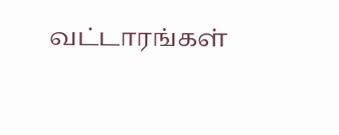வட்டாரங்கள்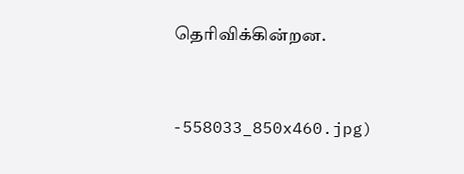தெரிவிக்கின்றன.


-558033_850x460.jpg)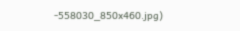-558030_850x460.jpg)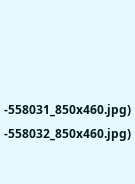-558031_850x460.jpg)
-558032_850x460.jpg)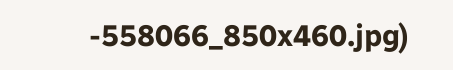-558066_850x460.jpg)